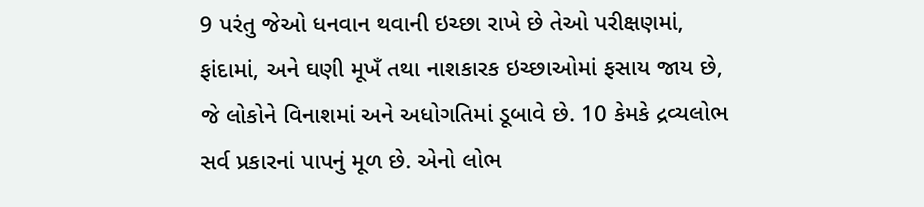9 પરંતુ જેઓ ધનવાન થવાની ઇચ્છા રાખે છે તેઓ પરીક્ષણમાં, ફાંદામાં, અને ઘણી મૂખઁ તથા નાશકારક ઇચ્છાઓમાં ફસાય જાય છે, જે લોકોને વિનાશમાં અને અધોગતિમાં ડૂબાવે છે. 10 કેમકે દ્રવ્યલોભ સર્વ પ્રકારનાં પાપનું મૂળ છે. એનો લોભ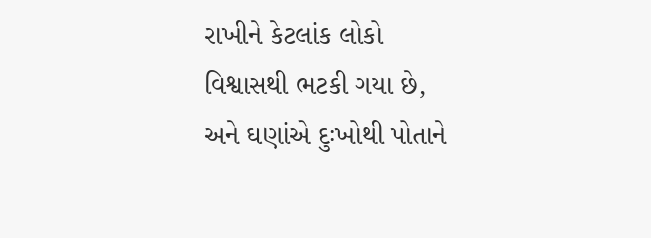રાખીને કેટલાંક લોકો વિશ્વાસથી ભટકી ગયા છે, અને ઘણાંએ દુઃખોથી પોતાને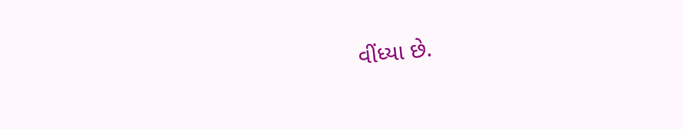વીંધ્યા છે.